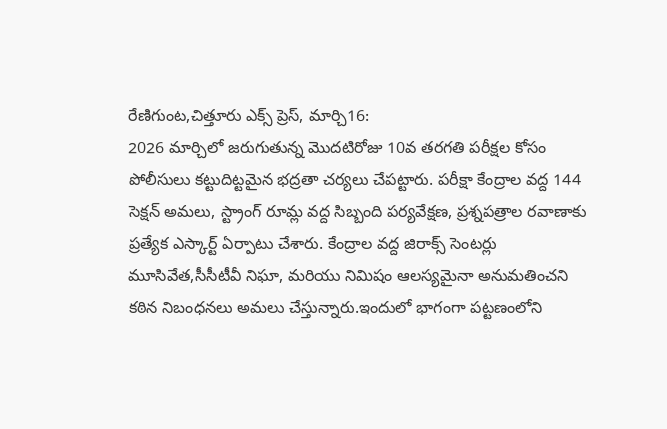రేణిగుంట,చిత్తూరు ఎక్స్ ప్రెస్, మార్చి16:
2026 మార్చిలో జరుగుతున్న మొదటిరోజు 10వ తరగతి పరీక్షల కోసం పోలీసులు కట్టుదిట్టమైన భద్రతా చర్యలు చేపట్టారు. పరీక్షా కేంద్రాల వద్ద 144 సెక్షన్ అమలు, స్ట్రాంగ్ రూమ్ల వద్ద సిబ్బంది పర్యవేక్షణ, ప్రశ్నపత్రాల రవాణాకు ప్రత్యేక ఎస్కార్ట్ ఏర్పాటు చేశారు. కేంద్రాల వద్ద జిరాక్స్ సెంటర్లు మూసివేత,సీసీటీవీ నిఘా, మరియు నిమిషం ఆలస్యమైనా అనుమతించని కఠిన నిబంధనలు అమలు చేస్తున్నారు.ఇందులో భాగంగా పట్టణంలోని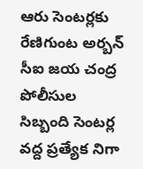ఆరు సెంటర్లకు రేణిగుంట అర్బన్ సీఐ జయ చంద్ర పోలీసుల సిబ్బంది సెంటర్ల వద్ద ప్రత్యేక నిగా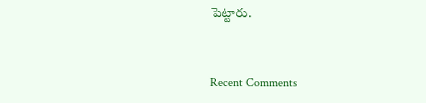పెట్టారు.


Recent Comments